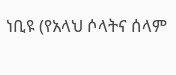ነቢዩ (የአላህ ሶላትና ሰላም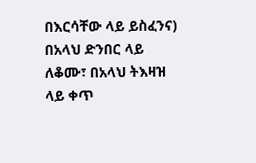በእርሳቸው ላይ ይስፈንና) በአላህ ድንበር ላይ ለቆሙ፣ በአላህ ትእዛዝ ላይ ቀጥ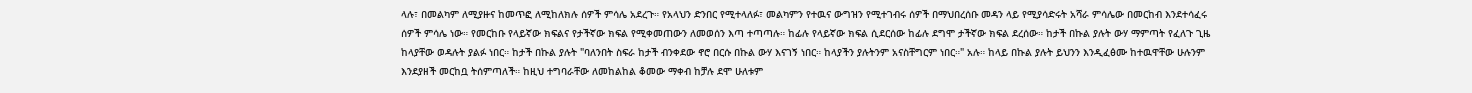ላሉ፣ በመልካም ለሚያዙና ከመጥፎ ለሚከለክሉ ሰዎች ምሳሌ አደረጉ። የአላህን ድንበር የሚተላለፉ፣ መልካምን የተዉና ውግዝን የሚተገብሩ ሰዎች በማህበረሰቡ መዳን ላይ የሚያሳድሩት አሻራ ምሳሌው በመርከብ እንደተሳፈሩ ሰዎች ምሳሌ ነው። የመርከቡ የላይኛው ክፍልና የታችኛው ክፍል የሚቀመጠውን ለመወሰን እጣ ተጣጣሉ። ከፊሉ የላይኛው ክፍል ሲደርሰው ከፊሉ ደግሞ ታችኛው ክፍል ደረሰው። ከታች በኩል ያሉት ውሃ ማምጣት የፈለጉ ጊዜ ከላያቸው ወዳሉት ያልፉ ነበር። ከታች በኩል ያሉት "ባለንበት ስፍራ ከታች ብንቀደው ኖሮ በርሱ በኩል ውሃ እናገኝ ነበር። ከላያችን ያሉትንም አናስቸግርም ነበር።" አሉ። ከላይ በኩል ያሉት ይህንን እንዲፈፅሙ ከተዉዋቸው ሁሉንም እንደያዘች መርከቧ ትሰምጣለች። ከዚህ ተግባራቸው ለመከልከል ቆመው ማቀብ ከቻሉ ደሞ ሁለቱም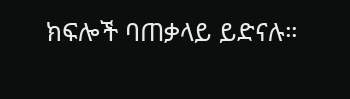ክፍሎች ባጠቃላይ ይድናሉ።